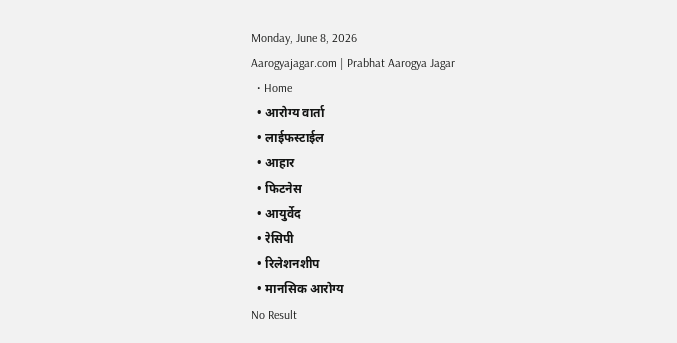Monday, June 8, 2026
Aarogyajagar.com | Prabhat Aarogya Jagar
  • Home
  • आरोग्य वार्ता
  • लाईफस्टाईल
  • आहार
  • फिटनेस
  • आयुर्वेद
  • रेसिपी
  • रिलेशनशीप
  • मानसिक आरोग्य
No Result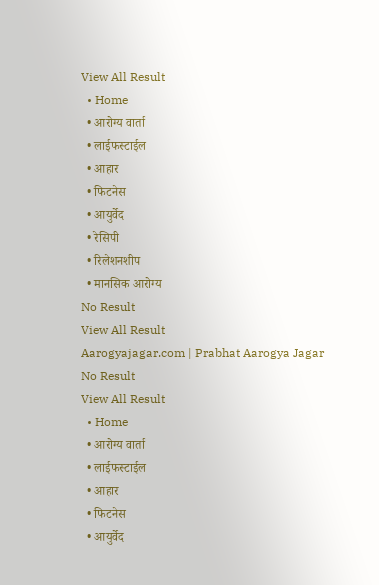View All Result
  • Home
  • आरोग्य वार्ता
  • लाईफस्टाईल
  • आहार
  • फिटनेस
  • आयुर्वेद
  • रेसिपी
  • रिलेशनशीप
  • मानसिक आरोग्य
No Result
View All Result
Aarogyajagar.com | Prabhat Aarogya Jagar
No Result
View All Result
  • Home
  • आरोग्य वार्ता
  • लाईफस्टाईल
  • आहार
  • फिटनेस
  • आयुर्वेद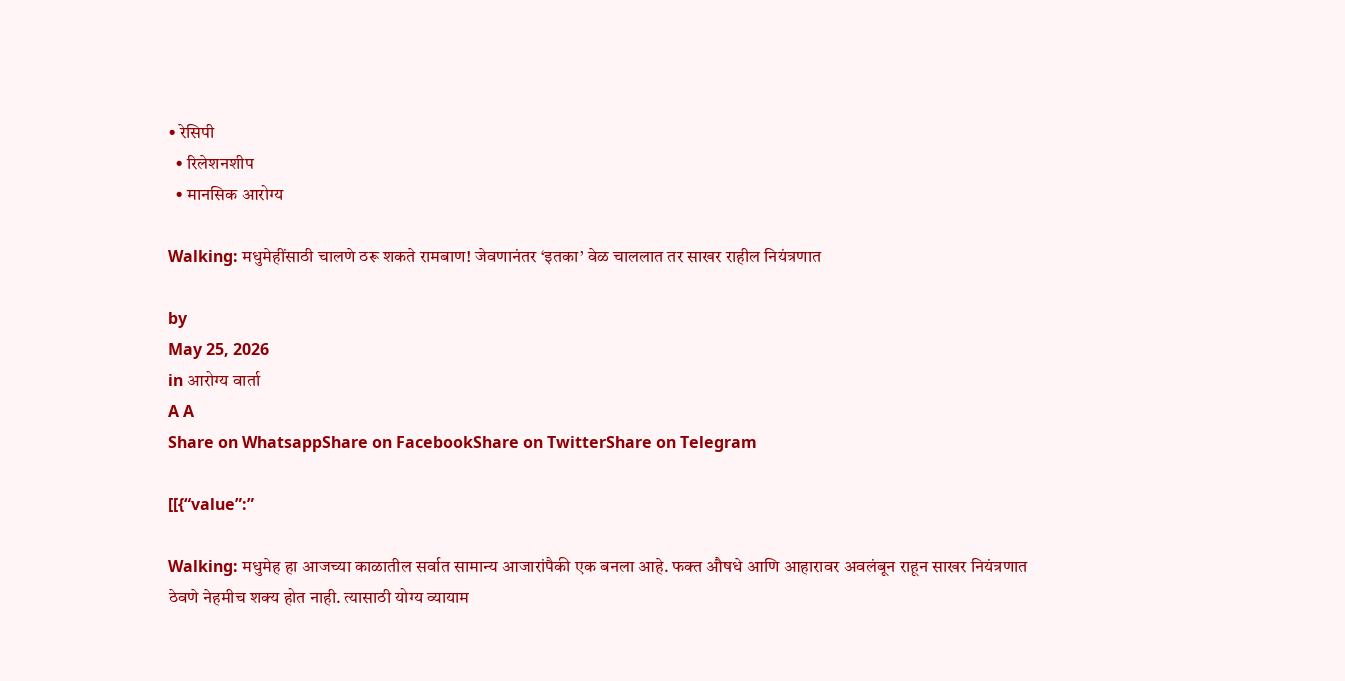• रेसिपी
  • रिलेशनशीप
  • मानसिक आरोग्य

Walking: मधुमेहींसाठी चालणे ठरू शकते रामबाण! जेवणानंतर ‘इतका’ वेळ चाललात तर साखर राहील नियंत्रणात

by
May 25, 2026
in आरोग्य वार्ता
A A
Share on WhatsappShare on FacebookShare on TwitterShare on Telegram

[[{“value”:”

Walking: मधुमेह हा आजच्या काळातील सर्वात सामान्य आजारांपैकी एक बनला आहे. फक्त औषधे आणि आहारावर अवलंबून राहून साखर नियंत्रणात ठेवणे नेहमीच शक्य होत नाही. त्यासाठी योग्य व्यायाम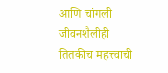आणि चांगली जीवनशैलीही तितकीच महत्त्वाची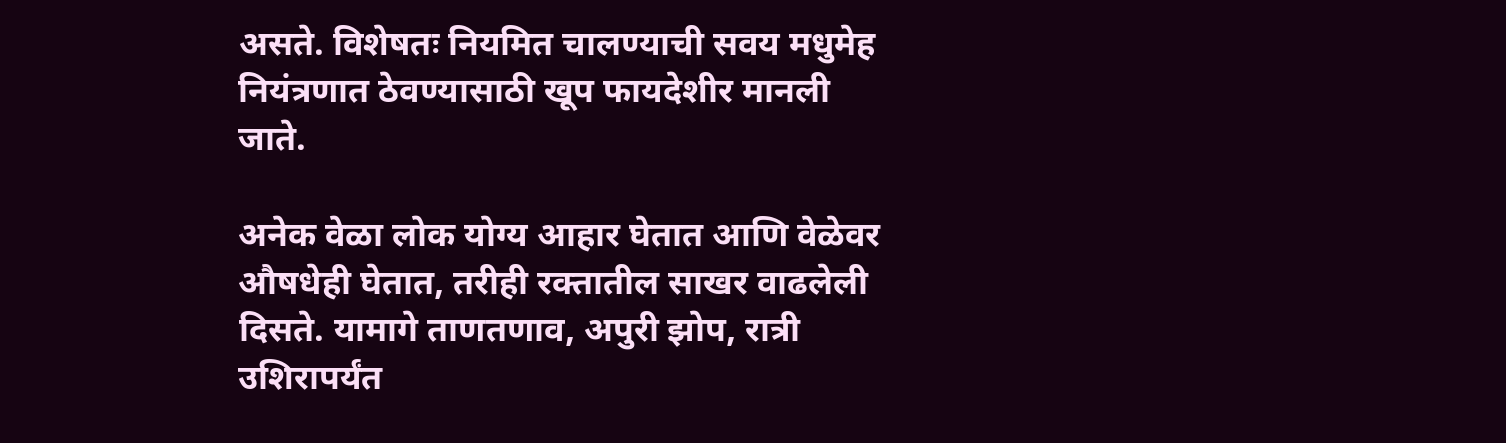असते. विशेषतः नियमित चालण्याची सवय मधुमेह नियंत्रणात ठेवण्यासाठी खूप फायदेशीर मानली जाते.

अनेक वेळा लोक योग्य आहार घेतात आणि वेळेवर औषधेही घेतात, तरीही रक्तातील साखर वाढलेली दिसते. यामागे ताणतणाव, अपुरी झोप, रात्री उशिरापर्यंत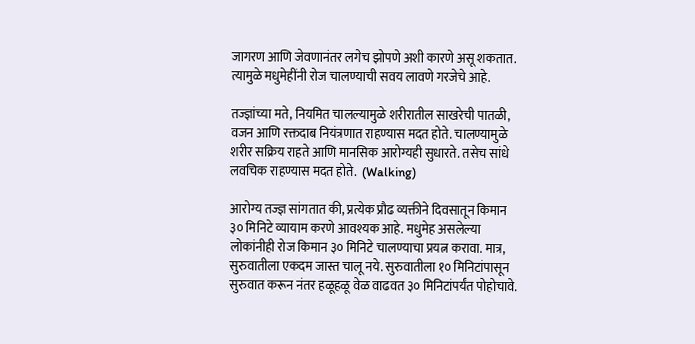जागरण आणि जेवणानंतर लगेच झोपणे अशी कारणे असू शकतात. त्यामुळे मधुमेहींनी रोज चालण्याची सवय लावणे गरजेचे आहे.

तज्ज्ञांच्या मते, नियमित चालल्यामुळे शरीरातील साखरेची पातळी, वजन आणि रक्तदाब नियंत्रणात राहण्यास मदत होते. चालण्यामुळे शरीर सक्रिय राहते आणि मानसिक आरोग्यही सुधारते. तसेच सांधे लवचिक राहण्यास मदत होते.  (Walking)

आरोग्य तज्ज्ञ सांगतात की, प्रत्येक प्रौढ व्यक्तीने दिवसातून किमान ३० मिनिटे व्यायाम करणे आवश्यक आहे. मधुमेह असलेल्या लोकांनीही रोज किमान ३० मिनिटे चालण्याचा प्रयत्न करावा. मात्र, सुरुवातीला एकदम जास्त चालू नये. सुरुवातीला १० मिनिटांपासून सुरुवात करून नंतर हळूहळू वेळ वाढवत ३० मिनिटांपर्यंत पोहोचावे.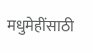मधुमेहींसाठी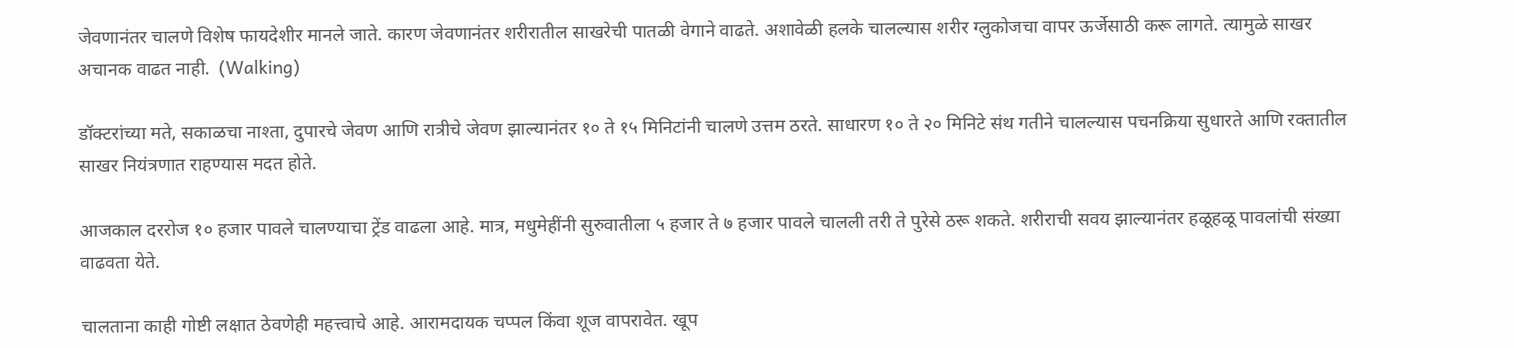जेवणानंतर चालणे विशेष फायदेशीर मानले जाते. कारण जेवणानंतर शरीरातील साखरेची पातळी वेगाने वाढते. अशावेळी हलके चालल्यास शरीर ग्लुकोजचा वापर ऊर्जेसाठी करू लागते. त्यामुळे साखर अचानक वाढत नाही.  (Walking)

डॉक्टरांच्या मते, सकाळचा नाश्ता, दुपारचे जेवण आणि रात्रीचे जेवण झाल्यानंतर १० ते १५ मिनिटांनी चालणे उत्तम ठरते. साधारण १० ते २० मिनिटे संथ गतीने चालल्यास पचनक्रिया सुधारते आणि रक्तातील साखर नियंत्रणात राहण्यास मदत होते.

आजकाल दररोज १० हजार पावले चालण्याचा ट्रेंड वाढला आहे. मात्र, मधुमेहींनी सुरुवातीला ५ हजार ते ७ हजार पावले चालली तरी ते पुरेसे ठरू शकते. शरीराची सवय झाल्यानंतर हळूहळू पावलांची संख्या वाढवता येते.

चालताना काही गोष्टी लक्षात ठेवणेही महत्त्वाचे आहे. आरामदायक चप्पल किंवा शूज वापरावेत. खूप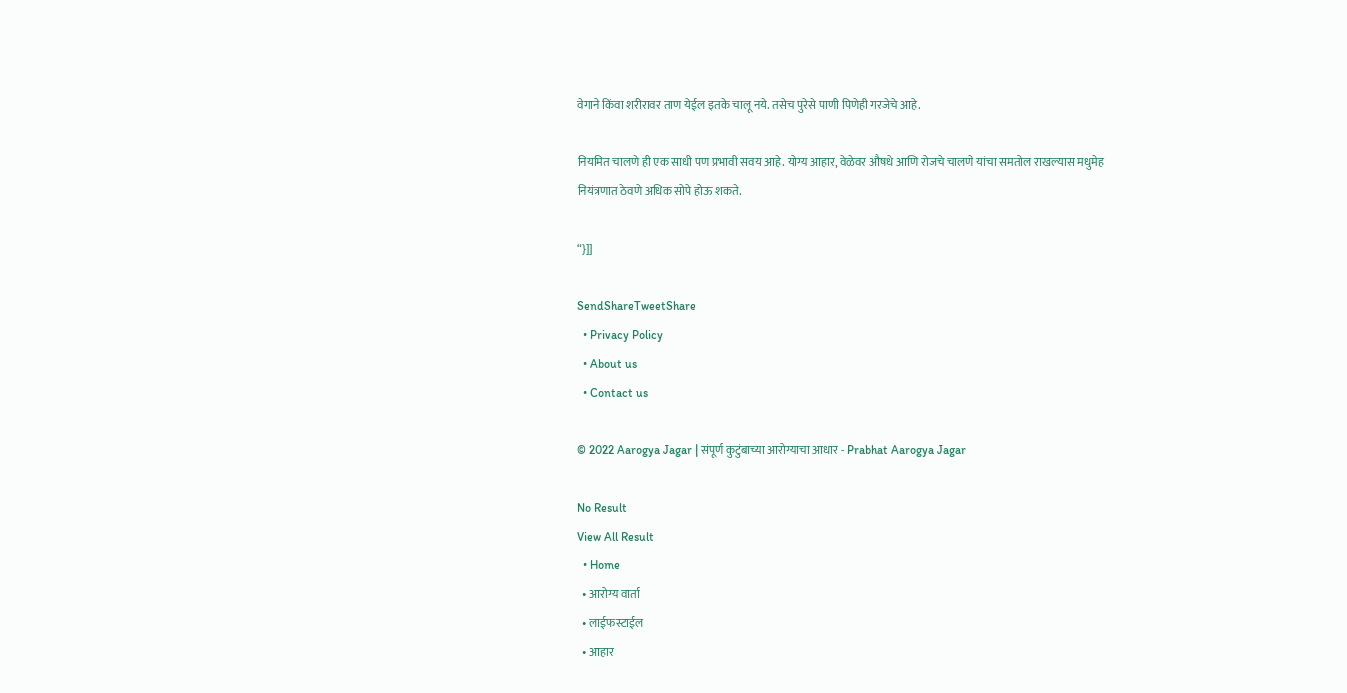वेगाने किंवा शरीरावर ताण येईल इतके चालू नये. तसेच पुरेसे पाणी पिणेही गरजेचे आहे.

नियमित चालणे ही एक साधी पण प्रभावी सवय आहे. योग्य आहार, वेळेवर औषधे आणि रोजचे चालणे यांचा समतोल राखल्यास मधुमेह नियंत्रणात ठेवणे अधिक सोपे होऊ शकते.

“}]]

SendShareTweetShare
  • Privacy Policy
  • About us
  • Contact us

© 2022 Aarogya Jagar | संपूर्ण कुटुंबाच्या आरोग्याचा आधार - Prabhat Aarogya Jagar

No Result
View All Result
  • Home
  • आरोग्य वार्ता
  • लाईफस्टाईल
  • आहार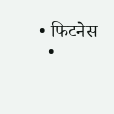• फिटनेस
  •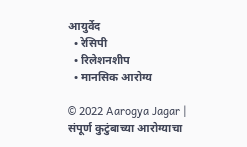आयुर्वेद
  • रेसिपी
  • रिलेशनशीप
  • मानसिक आरोग्य

© 2022 Aarogya Jagar | संपूर्ण कुटुंबाच्या आरोग्याचा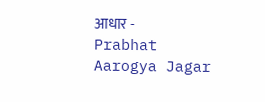आधार - Prabhat Aarogya Jagar